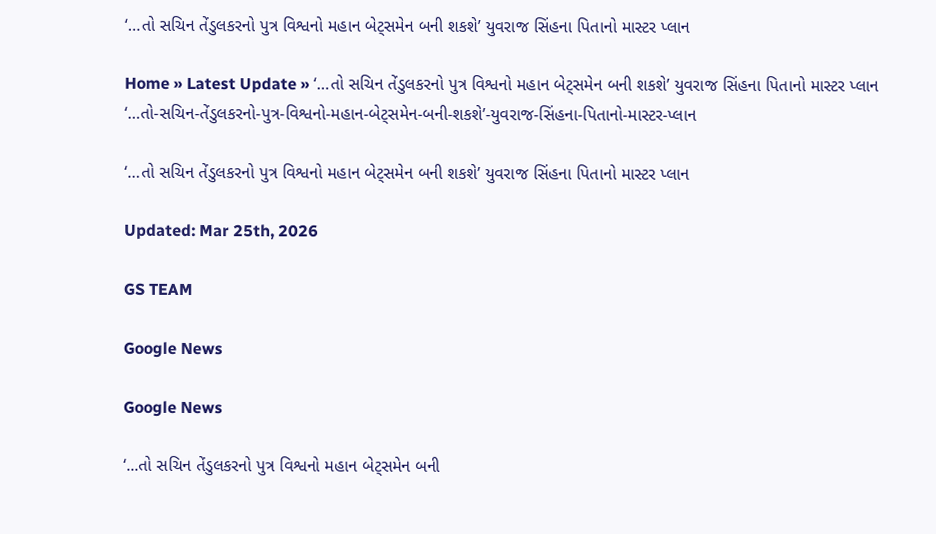‘…તો સચિન તેંડુલકરનો પુત્ર વિશ્વનો મહાન બેટ્સમેન બની શકશે’ યુવરાજ સિંહના પિતાનો માસ્ટર પ્લાન

Home » Latest Update » ‘…તો સચિન તેંડુલકરનો પુત્ર વિશ્વનો મહાન બેટ્સમેન બની શકશે’ યુવરાજ સિંહના પિતાનો માસ્ટર પ્લાન
‘…તો-સચિન-તેંડુલકરનો-પુત્ર-વિશ્વનો-મહાન-બેટ્સમેન-બની-શકશે’-યુવરાજ-સિંહના-પિતાનો-માસ્ટર-પ્લાન

‘…તો સચિન તેંડુલકરનો પુત્ર વિશ્વનો મહાન બેટ્સમેન બની શકશે’ યુવરાજ સિંહના પિતાનો માસ્ટર પ્લાન

Updated: Mar 25th, 2026

GS TEAM

Google News

Google News

‘...તો સચિન તેંડુલકરનો પુત્ર વિશ્વનો મહાન બેટ્સમેન બની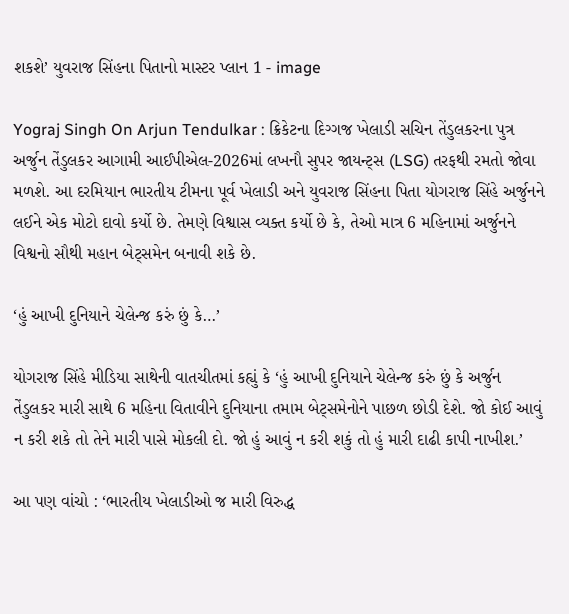શકશે’ યુવરાજ સિંહના પિતાનો માસ્ટર પ્લાન 1 - image

Yograj Singh On Arjun Tendulkar : ક્રિકેટના દિગ્ગજ ખેલાડી સચિન તેંડુલકરના પુત્ર અર્જુન તેંડુલકર આગામી આઈપીએલ-2026માં લખનૌ સુપર જાયન્ટ્સ (LSG) તરફથી રમતો જોવા મળશે. આ દરમિયાન ભારતીય ટીમના પૂર્વ ખેલાડી અને યુવરાજ સિંહના પિતા યોગરાજ સિંહે અર્જુનને લઈને એક મોટો દાવો કર્યો છે. તેમણે વિશ્વાસ વ્યક્ત કર્યો છે કે, તેઓ માત્ર 6 મહિનામાં અર્જુનને વિશ્વનો સૌથી મહાન બેટ્સમેન બનાવી શકે છે.

‘હું આખી દુનિયાને ચેલેન્જ કરું છું કે…’

યોગરાજ સિંહે મીડિયા સાથેની વાતચીતમાં કહ્યું કે ‘હું આખી દુનિયાને ચેલેન્જ કરું છું કે અર્જુન તેંડુલકર મારી સાથે 6 મહિના વિતાવીને દુનિયાના તમામ બેટ્સમેનોને પાછળ છોડી દેશે. જો કોઈ આવું ન કરી શકે તો તેને મારી પાસે મોકલી દો. જો હું આવું ન કરી શકું તો હું મારી દાઢી કાપી નાખીશ.’

આ પણ વાંચો : ‘ભારતીય ખેલાડીઓ જ મારી વિરુદ્ધ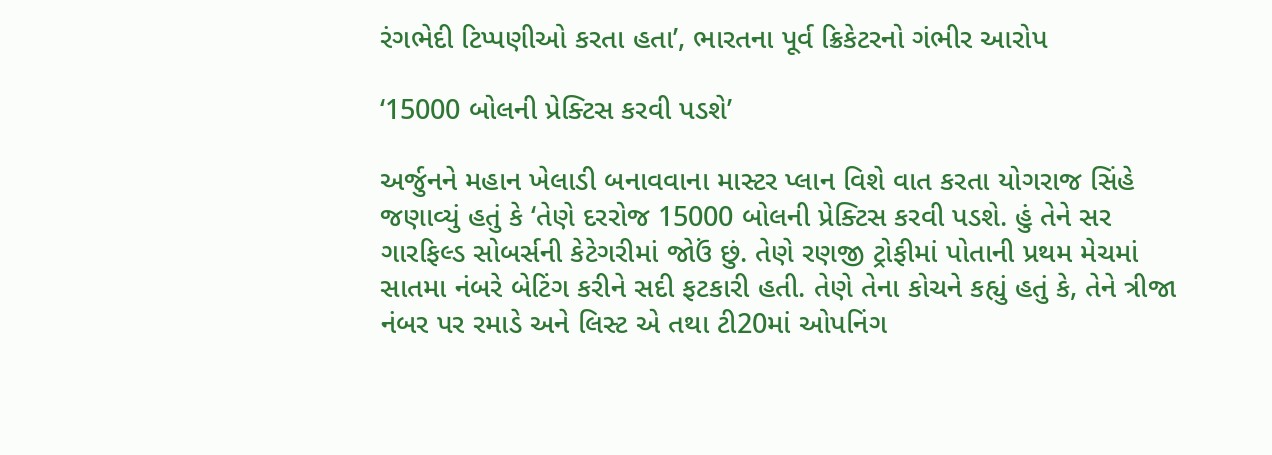રંગભેદી ટિપ્પણીઓ કરતા હતા’, ભારતના પૂર્વ ક્રિકેટરનો ગંભીર આરોપ

‘15000 બોલની પ્રેક્ટિસ કરવી પડશે’

અર્જુનને મહાન ખેલાડી બનાવવાના માસ્ટર પ્લાન વિશે વાત કરતા યોગરાજ સિંહે જણાવ્યું હતું કે ‘તેણે દરરોજ 15000 બોલની પ્રેક્ટિસ કરવી પડશે. હું તેને સર ગારફિલ્ડ સોબર્સની કેટેગરીમાં જોઉં છું. તેણે રણજી ટ્રોફીમાં પોતાની પ્રથમ મેચમાં સાતમા નંબરે બેટિંગ કરીને સદી ફટકારી હતી. તેણે તેના કોચને કહ્યું હતું કે, તેને ત્રીજા નંબર પર રમાડે અને લિસ્ટ એ તથા ટી20માં ઓપનિંગ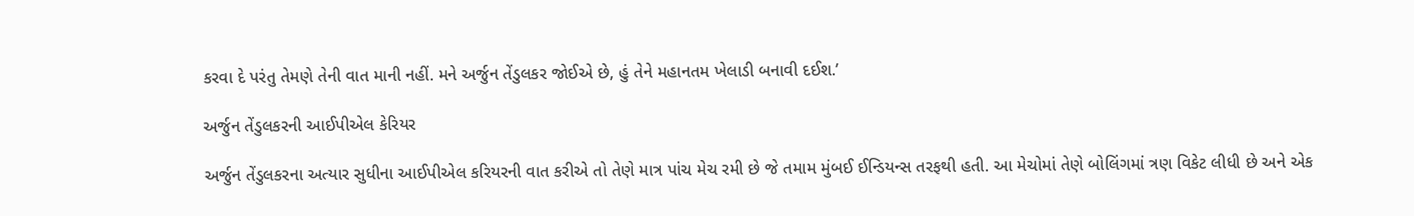કરવા દે પરંતુ તેમણે તેની વાત માની નહીં. મને અર્જુન તેંડુલકર જોઈએ છે, હું તેને મહાનતમ ખેલાડી બનાવી દઈશ.’

અર્જુન તેંડુલકરની આઈપીએલ કેરિયર

અર્જુન તેંડુલકરના અત્યાર સુધીના આઈપીએલ કરિયરની વાત કરીએ તો તેણે માત્ર પાંચ મેચ રમી છે જે તમામ મુંબઈ ઈન્ડિયન્સ તરફથી હતી. આ મેચોમાં તેણે બોલિંગમાં ત્રણ વિકેટ લીધી છે અને એક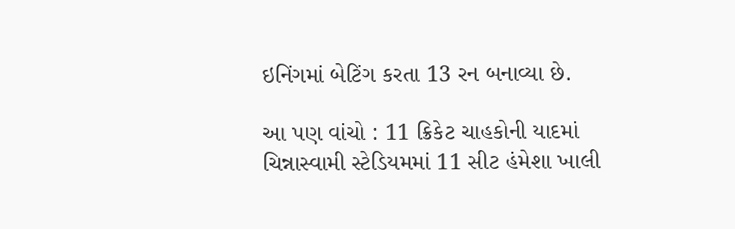ઇનિંગમાં બેટિંગ કરતા 13 રન બનાવ્યા છે.

આ પણ વાંચો : 11 ક્રિકેટ ચાહકોની યાદમાં ચિન્નાસ્વામી સ્ટેડિયમમાં 11 સીટ હંમેશા ખાલી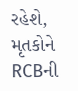રહેશે, મૃતકોને RCBની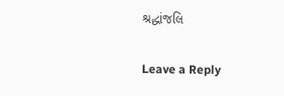શ્રદ્ધાંજલિ

Leave a Reply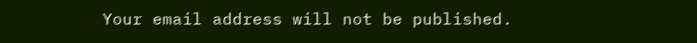Your email address will not be published.